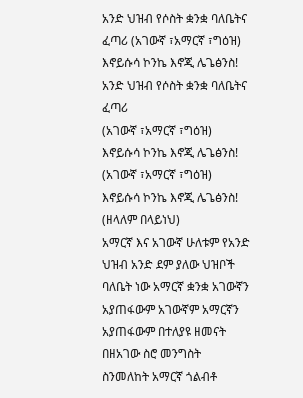አንድ ህዝብ የሶስት ቋንቋ ባለቤትና ፈጣሪ (አገውኛ ፣አማርኛ ፣ግዕዝ) እኖይሱሳ ኮንኬ እኖጂ ሌጌፅንስ!
አንድ ህዝብ የሶስት ቋንቋ ባለቤትና ፈጣሪ
(አገውኛ ፣አማርኛ ፣ግዕዝ) እኖይሱሳ ኮንኬ እኖጂ ሌጌፅንስ!
(አገውኛ ፣አማርኛ ፣ግዕዝ) እኖይሱሳ ኮንኬ እኖጂ ሌጌፅንስ!
(ዘላለም በላይነህ)
አማርኛ እና አገውኛ ሁለቱም የአንድ ህዝብ አንድ ደም ያለው ህዝቦች ባለቤት ነው አማርኛ ቋንቋ አገውኛን አያጠፋውም አገውኛም አማርኛን አያጠፋውም በተለያዩ ዘመናት በዘአገው ስሮ መንግስት ስንመለከት አማርኛ ጎልብቶ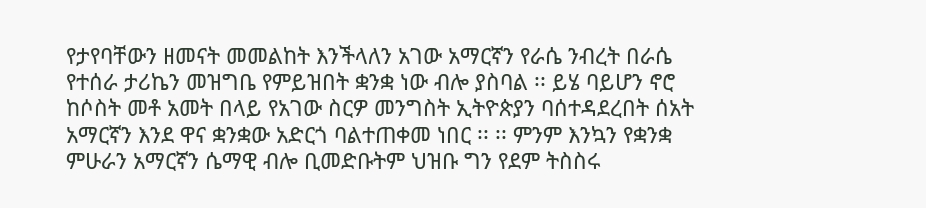የታየባቸውን ዘመናት መመልከት እንችላለን አገው አማርኛን የራሴ ንብረት በራሴ የተሰራ ታሪኬን መዝግቤ የምይዝበት ቋንቋ ነው ብሎ ያስባል ፡፡ ይሄ ባይሆን ኖሮ ከሶስት መቶ አመት በላይ የአገው ስርዎ መንግስት ኢትዮጵያን ባሰተዳደረበት ሰአት አማርኛን እንደ ዋና ቋንቋው አድርጎ ባልተጠቀመ ነበር ፡፡ ፡፡ ምንም እንኳን የቋንቋ ምሁራን አማርኛን ሴማዊ ብሎ ቢመድቡትም ህዝቡ ግን የደም ትስስሩ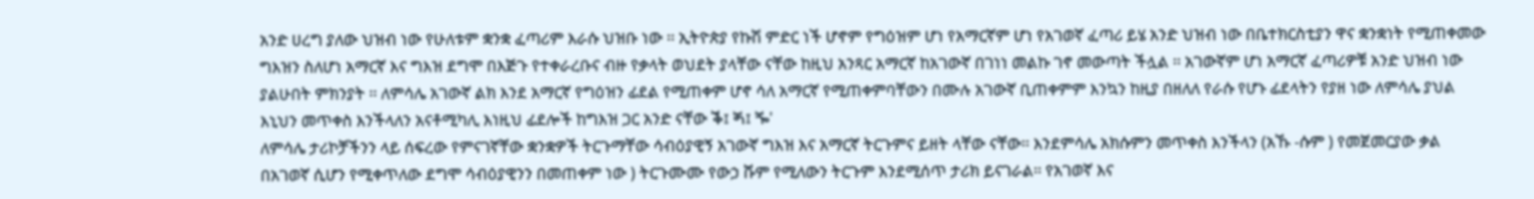አንድ ሀረግ ያለው ህዝብ ነው የሁለቱም ቋንቋ ፈጣሪም እራሱ ህዝቡ ነው ፡፡ ኢትዮጵያ የኩሽ ምድር ነች ሆኖም የግዕዝም ሆነ የአማርኛም ሆነ የአገወኛ ፈጣሪ ይሄ አንድ ህዝብ ነው በቤተክርስቲያን ዋና ቋንቋነት የሚጠቀመው ግእዝን ስለሆነ አማርኛ እና ግእዝ ደግሞ በእጅጉ የተቀራረቡና ብዙ የቃላት ወህደት ያላቸው ናቸው ከዚህ አንጻር አማርኛ ከአገውኛ በገነነ መልኩ ገኖ መውጣት ችሏል ፡፡ አገውኛም ሆነ አማርኛ ፈጣሪዎቹ አንድ ህዝብ ነው ያልሁበት ምክንያት ፡፡ ለምሳሌ አገውኛ ልክ እንደ አማርኛ የግዕዝን ፊደል የሚጠቀም ሆኖ ሳለ አማርኛ የሚጠቀምባቸውን በሙሉ አገውኛ ቢጠቀምም እንኳን ከዚያ በዘለለ የራሱ የሆኑ ፊደላትን የያዘ ነው ለምሳሌ ያህል እኒህን መጥቀስ እንችላለን አናቶሚካሊ እነዚህ ፊደሎች ከግእዝ ጋር አንድ ናቸው ቕ፤ ጝ፤ ⶓ'
ለምሳሌ ታሪኮቻችንን ላይ ሰፍረው የምናገኛቸው ቋንቋዎች ትርጉማቸው ሳብዕያዊኝ አገውኛ ግእዝ እና አማርኛ ትርጉምና ይዘት ላቸው ናቸው፡፡ እንደምሳሌ አክሱምን መጥቀስ እንችላን (አኹ -ሱም ) የመጀመርያው ቃል በአገወኛ ሲሆን የሚቀጥለው ደግሞ ሳብዕያዊንን በመጠቀም ነው ) ትርጉሙሙ የውኃ ሹም የሚለውን ትርጉም እንደሚሰጥ ታሪክ ይናገራል፡፡ የአገወኛ እና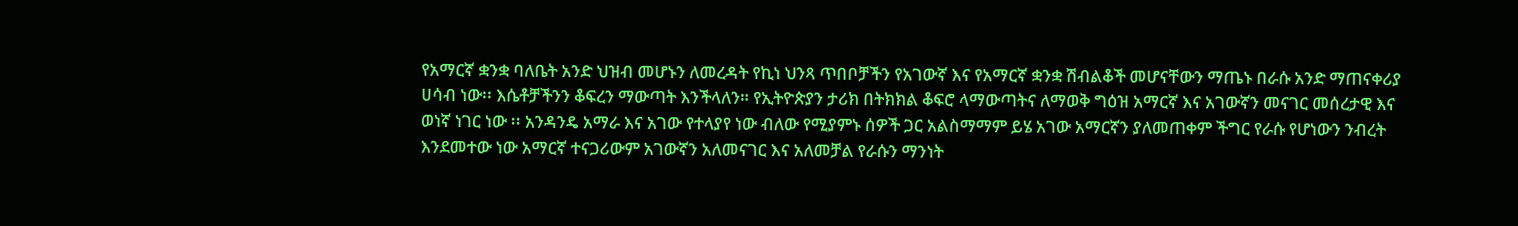የአማርኛ ቋንቋ ባለቤት አንድ ህዝብ መሆኑን ለመረዳት የኪነ ህንጻ ጥበቦቻችን የአገውኛ እና የአማርኛ ቋንቋ ሽብልቆች መሆናቸውን ማጤኑ በራሱ አንድ ማጠናቀሪያ ሀሳብ ነው፡፡ እሴቶቻችንን ቆፍረን ማውጣት እንችላለን። የኢትዮጵያን ታሪክ በትክክል ቆፍሮ ላማውጣትና ለማወቅ ግዕዝ አማርኛ እና አገውኛን መናገር መሰረታዊ እና ወነኛ ነገር ነው ፡፡ አንዳንዴ አማራ እና አገው የተላያየ ነው ብለው የሚያምኑ ሰዎች ጋር አልስማማም ይሄ አገው አማርኛን ያለመጠቀም ችግር የራሱ የሆነውን ንብረት እንደመተው ነው አማርኛ ተናጋሪውም አገውኛን አለመናገር እና አለመቻል የራሱን ማንነት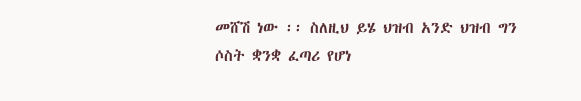መሸሽ ነው ፡፡ ስለዚህ ይሄ ህዝብ አንድ ህዝብ ግን ሶስት ቋንቋ ፈጣሪ የሆነ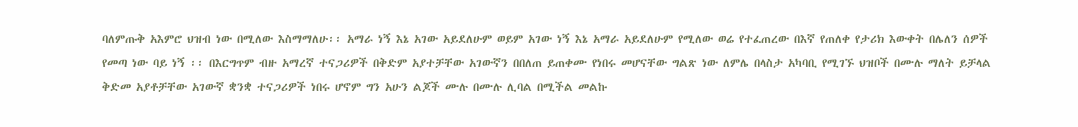ባለምጡቅ አእምሮ ህዝብ ነው በሚለው እስማማለሁ፡፡ አማራ ነኝ እኔ አገው አይደለሁም ወይም አገው ነኝ እኔ አማራ አይደለሁም የሚለው ወሬ የተፈጠረው በእኛ የጠለቀ የታሪክ እውቀት በሌለን ሰዎች የመጣ ነው ባይ ነኝ ፡፡ በእርግጥም ብዙ አማረኛ ተናጋሪዎች በቅድም አያተቻቸው አገውኛን በበለጠ ይጠቀሙ የነበሩ መሆናቸው ግልጽ ነው ለምሌ በላስታ አካባቢ የሚገኙ ህዝቦች በሙሉ ማለት ይቻላል ቅድመ አያቶቻቸው አገውኛ ቋንቋ ተናጋሪዎች ነበሩ ሆኖም ግን አሁን ልጆች ሙሉ በሙሉ ሊባል በሚችል መልኩ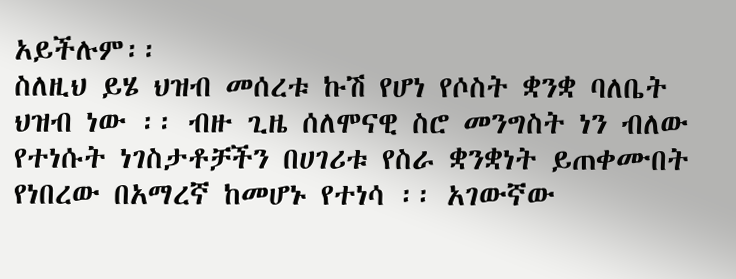አይችሉም፡፡
ስለዚህ ይሄ ህዝብ መሰረቱ ኩሽ የሆነ የሶስት ቋንቋ ባለቤት ህዝብ ነው ፡፡ ብዙ ጊዜ ሰለሞናዊ ስሮ መንግስት ነን ብለው የተነሱት ነገስታቶቻችን በሀገሪቱ የስራ ቋንቋነት ይጠቀሙበት የነበረው በአማረኛ ከመሆኑ የተነሳ ፡፡ አገውኛው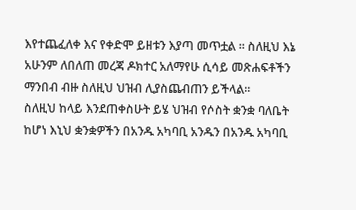እየተጨፈለቀ እና የቀድሞ ይዘቱን እያጣ መጥቷል ፡፡ ስለዚህ እኔ አሁንም ለበለጠ መረጃ ዶክተር አለማየሁ ሲሳይ መጽሐፍቶችን ማንበብ ብዙ ስለዚህ ህዝብ ሊያስጨብጠን ይችላል፡፡
ስለዚህ ከላይ እንደጠቀስሁት ይሄ ህዝብ የሶስት ቋንቋ ባለቤት ከሆነ እኒህ ቋንቋዎችን በአንዱ አካባቢ አንዱን በአንዱ አካባቢ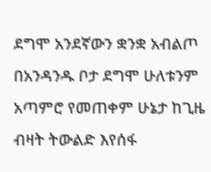ደግሞ አንደኛውን ቋንቋ አብልጦ በአንዳንዱ ቦታ ደግሞ ሁለቱንም አጣምሮ የመጠቀም ሁኔታ ከጊዜ ብዛት ትውልድ እየሰፋ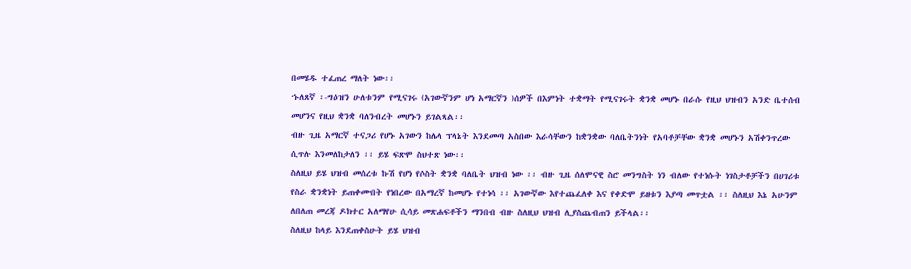በመሄዱ ተፈጠረ ማለት ነው፡፡
ኁለጸኛ ፡-ግዕዝን ሁለቱንም የሚናገሩ (አገውኛንም ሆነ አማርኛን )ሰዎች በእምነት ተቋማት የሚናገሩት ቋንቋ መሆኑ በራሱ የዚህ ህዝብን አንድ ቤተሰብ መሆንና የዚህ ቋንቋ ባለንብረት መሆኑን ይገልጻል፡፡
ብዙ ጊዜ አማርኛ ተናጋሪ የሆኑ አገውን ከሌላ ፕላኔት እንደመጣ አስበው እራሳቸውን ከቋንቋው ባለቤትንነት የአባቶቻቸው ቋንቋ መሆኑን አሽቀንጥረው ሲጥሉ እንመለከታለን ፡፡ ይሄ ፍጽሞ ስህተጽ ነው፡፡
ስለዚህ ይሄ ህዝብ መሰረቱ ኩሽ የሆነ የሶስት ቋንቋ ባለቤት ህዝብ ነው ፡፡ ብዙ ጊዜ ሰለሞናዊ ስሮ መንግስት ነን ብለው የተነሱት ነገስታቶቻችን በሀገሪቱ የስራ ቋንቋነት ይጠቀሙበት የነበረው በአማረኛ ከመሆኑ የተነሳ ፡፡ አገውኛው እየተጨፈለቀ እና የቀድሞ ይዘቱን እያጣ መጥቷል ፡፡ ስለዚህ እኔ አሁንም ለበለጠ መረጃ ዶክተር አለማየሁ ሲሳይ መጽሐፍቶችን ማንበብ ብዙ ስለዚህ ህዝብ ሊያስጨብጠን ይችላል፡፡
ስለዚህ ከላይ እንደጠቀስሁት ይሄ ህዝብ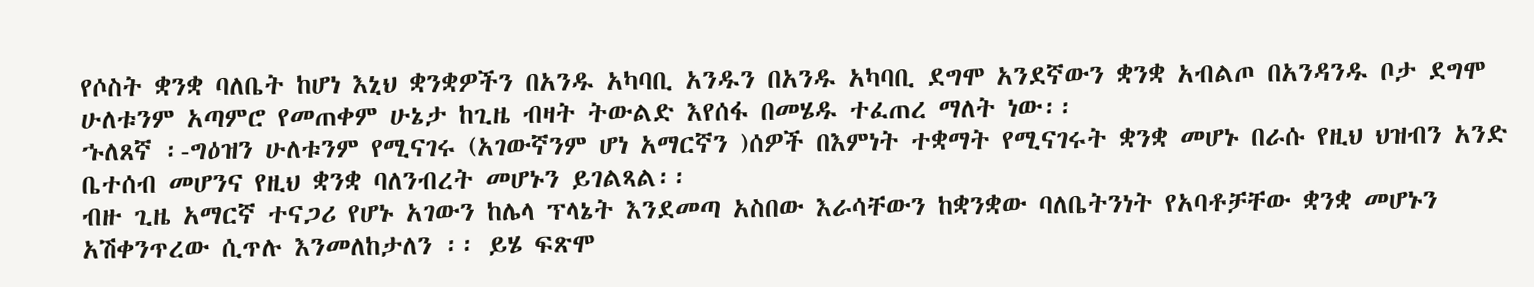የሶስት ቋንቋ ባለቤት ከሆነ እኒህ ቋንቋዎችን በአንዱ አካባቢ አንዱን በአንዱ አካባቢ ደግሞ አንደኛውን ቋንቋ አብልጦ በአንዳንዱ ቦታ ደግሞ ሁለቱንም አጣምሮ የመጠቀም ሁኔታ ከጊዜ ብዛት ትውልድ እየሰፋ በመሄዱ ተፈጠረ ማለት ነው፡፡
ኁለጸኛ ፡-ግዕዝን ሁለቱንም የሚናገሩ (አገውኛንም ሆነ አማርኛን )ሰዎች በእምነት ተቋማት የሚናገሩት ቋንቋ መሆኑ በራሱ የዚህ ህዝብን አንድ ቤተሰብ መሆንና የዚህ ቋንቋ ባለንብረት መሆኑን ይገልጻል፡፡
ብዙ ጊዜ አማርኛ ተናጋሪ የሆኑ አገውን ከሌላ ፕላኔት እንደመጣ አስበው እራሳቸውን ከቋንቋው ባለቤትንነት የአባቶቻቸው ቋንቋ መሆኑን አሽቀንጥረው ሲጥሉ እንመለከታለን ፡፡ ይሄ ፍጽሞ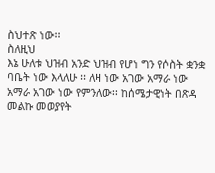ስህተጽ ነው፡፡
ስለዚህ
እኔ ሁለቱ ህዝብ አንድ ህዝብ የሆነ ግን የሶስት ቋንቋ ባቤት ነው እላለሁ ፡፡ ለዛ ነው አገው አማራ ነው አማራ አገው ነው የምንለው፡፡ ከሰሜታዊነት በጽዳ መልኩ መወያየት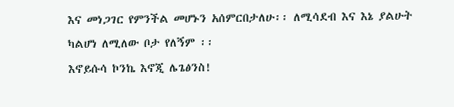እና መነጋገር የምንችል መሆኑን አሰምርበታለሁ፡፡ ለሚሳደብ እና እኔ ያልሁት ካልሆነ ለሚለው ቦታ የለኝም ፡፡
እኖይሱሳ ኮንኬ እኖጂ ሌጌፅንስ!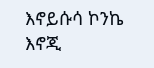እኖይሱሳ ኮንኬ እኖጂ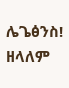ሌጌፅንስ!
ዘላለም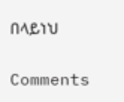በላይነህ

Comments